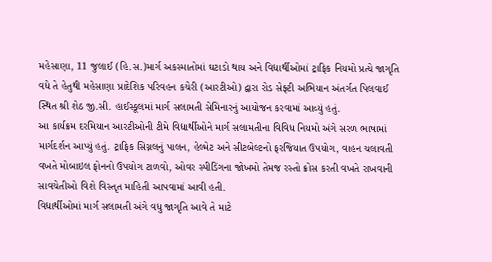મહેસાણા, 11 જુલાઈ (હિ.સ.)માર્ગ અકસ્માતોમાં ઘટાડો થાય અને વિદ્યાર્થીઓમાં ટ્રાફિક નિયમો પ્રત્યે જાગૃતિ વધે તે હેતુથી મહેસાણા પ્રાદેશિક પરિવહન કચેરી (આરટીઓ) દ્વારા રોડ સેફ્ટી અભિયાન અંતર્ગત પિલવાઈ સ્થિત શ્રી શેઠ જી.સી. હાઈસ્કૂલમાં માર્ગ સલામતી સેમિનારનું આયોજન કરવામાં આવ્યું હતું.
આ કાર્યક્રમ દરમિયાન આરટીઓની ટીમે વિદ્યાર્થીઓને માર્ગ સલામતીના વિવિધ નિયમો અંગે સરળ ભાષામાં માર્ગદર્શન આપ્યું હતું. ટ્રાફિક સિગ્નલનું પાલન, હેલ્મેટ અને સીટબેલ્ટનો ફરજિયાત ઉપયોગ, વાહન ચલાવતી વખતે મોબાઇલ ફોનનો ઉપયોગ ટાળવો, ઓવર સ્પીડિંગના જોખમો તેમજ રસ્તો ક્રોસ કરતી વખતે રાખવાની સાવચેતીઓ વિશે વિસ્તૃત માહિતી આપવામાં આવી હતી.
વિદ્યાર્થીઓમાં માર્ગ સલામતી અંગે વધુ જાગૃતિ આવે તે માટે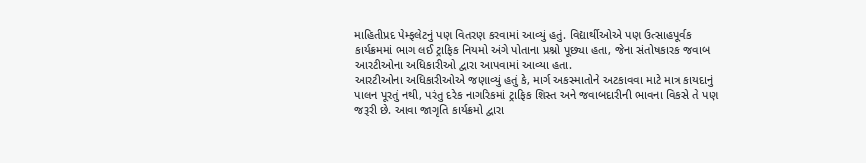માહિતીપ્રદ પેમ્ફલેટનું પણ વિતરણ કરવામાં આવ્યું હતું. વિદ્યાર્થીઓએ પણ ઉત્સાહપૂર્વક કાર્યક્રમમાં ભાગ લઈ ટ્રાફિક નિયમો અંગે પોતાના પ્રશ્નો પૂછ્યા હતા, જેના સંતોષકારક જવાબ આરટીઓના અધિકારીઓ દ્વારા આપવામાં આવ્યા હતા.
આરટીઓના અધિકારીઓએ જણાવ્યું હતું કે, માર્ગ અકસ્માતોને અટકાવવા માટે માત્ર કાયદાનું પાલન પૂરતું નથી, પરંતુ દરેક નાગરિકમાં ટ્રાફિક શિસ્ત અને જવાબદારીની ભાવના વિકસે તે પણ જરૂરી છે. આવા જાગૃતિ કાર્યક્રમો દ્વારા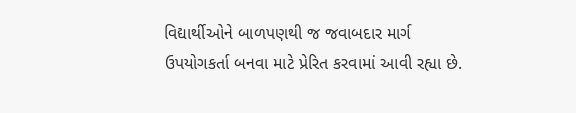વિદ્યાર્થીઓને બાળપણથી જ જવાબદાર માર્ગ ઉપયોગકર્તા બનવા માટે પ્રેરિત કરવામાં આવી રહ્યા છે.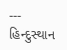---
હિન્દુસ્થાન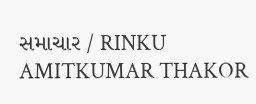સમાચાર / RINKU AMITKUMAR THAKOR